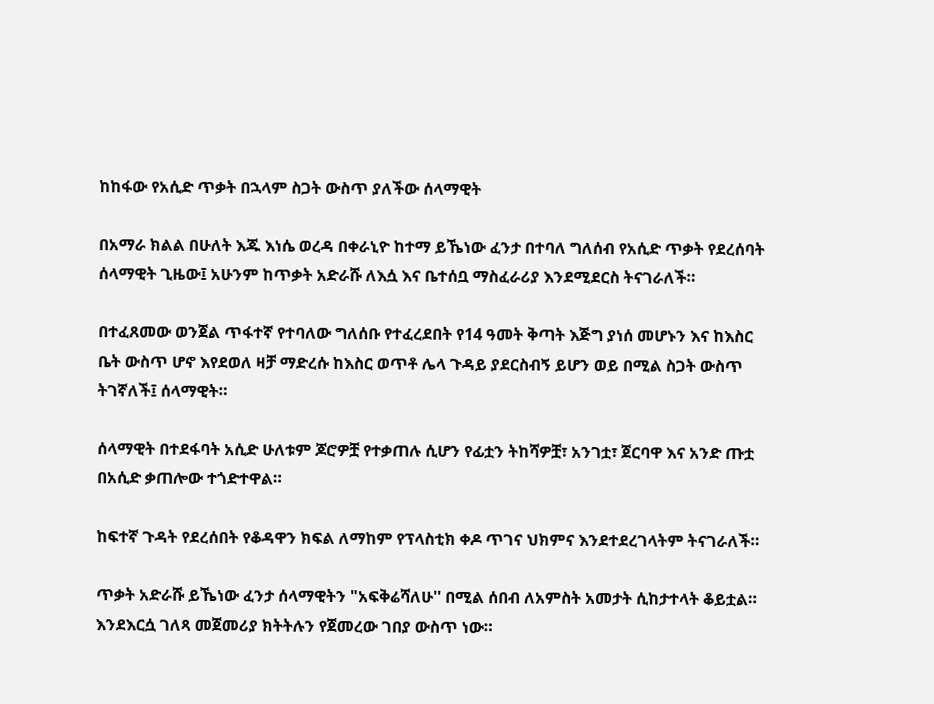ከከፋው የአሲድ ጥቃት በኋላም ስጋት ውስጥ ያለችው ሰላማዊት

በአማራ ክልል በሁለት እጁ እነሴ ወረዳ በቀራኒዮ ከተማ ይኼነው ፈንታ በተባለ ግለሰብ የአሲድ ጥቃት የደረሰባት ሰላማዊት ጊዜው፤ አሁንም ከጥቃት አድራሹ ለእሷ እና ቤተሰቧ ማስፈራሪያ እንደሚደርስ ትናገራለች።

በተፈጸመው ወንጀል ጥፋተኛ የተባለው ግለሰቡ የተፈረደበት የ14 ዓመት ቅጣት እጅግ ያነሰ መሆኑን እና ከእስር ቤት ውስጥ ሆኖ እየደወለ ዛቻ ማድረሱ ከእስር ወጥቶ ሌላ ጉዳይ ያደርስብኝ ይሆን ወይ በሚል ስጋት ውስጥ ትገኛለች፤ ሰላማዊት።

ሰላማዊት በተደፋባት አሲድ ሁለቱም ጆሮዎቿ የተቃጠሉ ሲሆን የፊቷን ትከሻዎቿ፣ አንገቷ፣ ጀርባዋ እና አንድ ጡቷ በአሲድ ቃጠሎው ተጎድተዋል።

ከፍተኛ ጉዳት የደረሰበት የቆዳዋን ክፍል ለማከም የፕላስቲክ ቀዶ ጥገና ህክምና እንደተደረገላትም ትናገራለች።

ጥቃት አድራሹ ይኼነው ፈንታ ሰላማዊትን "አፍቅሬሻለሁ'' በሚል ሰበብ ለአምስት አመታት ሲከታተላት ቆይቷል። እንደእርሷ ገለጻ መጀመሪያ ክትትሉን የጀመረው ገበያ ውስጥ ነው።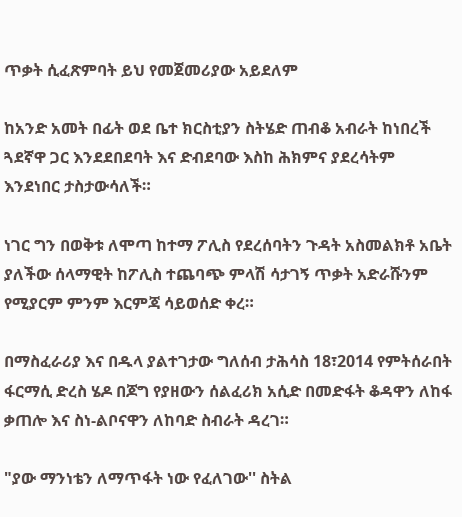ጥቃት ሲፈጽምባት ይህ የመጀመሪያው አይደለም

ከአንድ አመት በፊት ወደ ቤተ ክርስቲያን ስትሄድ ጠብቆ አብራት ከነበረች ጓደኛዋ ጋር እንደደበደባት እና ድብደባው እስከ ሕክምና ያደረሳትም እንደነበር ታስታውሳለች።

ነገር ግን በወቅቱ ለሞጣ ከተማ ፖሊስ የደረሰባትን ጉዳት አስመልክቶ አቤት ያለችው ሰላማዊት ከፖሊስ ተጨባጭ ምላሽ ሳታገኝ ጥቃት አድራሹንም የሚያርም ምንም እርምጃ ሳይወሰድ ቀረ።

በማስፈራሪያ እና በዱላ ያልተገታው ግለሰብ ታሕሳስ 18፣2014 የምትሰራበት ፋርማሲ ድረስ ሄዶ በጆግ የያዘውን ሰልፈሪክ አሲድ በመድፋት ቆዳዋን ለከፋ ቃጠሎ እና ስነ-ልቦናዋን ለከባድ ስብራት ዳረገ።

"ያው ማንነቴን ለማጥፋት ነው የፈለገው'' ስትል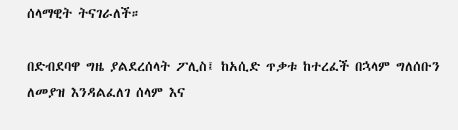ሰላማዊት ትናገራለች።

በድብደባዋ ግዜ ያልደረሰላት ፖሊስ፤ ከአሲድ ጥቃቱ ከተረፈች በኋላም ግለሰቡን ለመያዝ እንዳልፈለገ ሰላም እና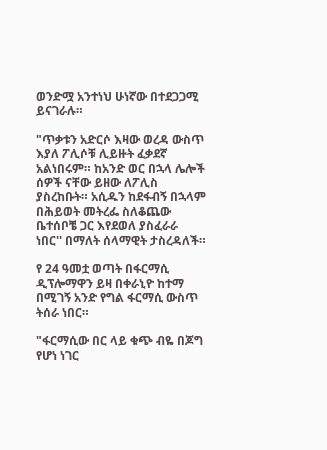ወንድሟ አንተነህ ሁነኛው በተደጋጋሚ ይናገራሉ።

"ጥቃቱን አድርሶ እዛው ወረዳ ውስጥ እያለ ፖሊሶቹ ሊይዙት ፈቃደኛ አልነበሩም። ከአንድ ወር በኋላ ሌሎች ሰዎች ናቸው ይዘው ለፖሊስ ያስረከቡት። አሲዱን ከደፋብኝ በኋላም በሕይወት መትረፌ ስለቆጨው ቤተሰቦቼ ጋር እየደወለ ያስፈራራ ነበር'' በማለት ሰላማዊት ታስረዳለች።

የ 24 ዓመቷ ወጣት በፋርማሲ ዲፕሎማዋን ይዛ በቀራኒዮ ከተማ በሚገኝ አንድ የግል ፋርማሲ ውስጥ ትሰራ ነበር።

"ፋርማሲው በር ላይ ቁጭ ብዬ በጆግ የሆነ ነገር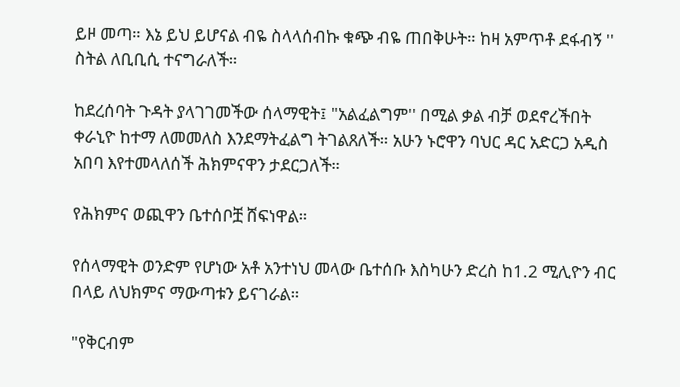ይዞ መጣ። እኔ ይህ ይሆናል ብዬ ስላላሰብኩ ቁጭ ብዬ ጠበቅሁት። ከዛ አምጥቶ ደፋብኝ '' ስትል ለቢቢሲ ተናግራለች።

ከደረሰባት ጉዳት ያላገገመችው ሰላማዊት፤ "አልፈልግም'' በሚል ቃል ብቻ ወደኖረችበት ቀራኒዮ ከተማ ለመመለስ እንደማትፈልግ ትገልጸለች። አሁን ኑሮዋን ባህር ዳር አድርጋ አዲስ አበባ እየተመላለሰች ሕክምናዋን ታደርጋለች።

የሕክምና ወጪዋን ቤተሰቦቿ ሸፍነዋል።

የሰላማዊት ወንድም የሆነው አቶ አንተነህ መላው ቤተሰቡ እስካሁን ድረስ ከ1.2 ሚሊዮን ብር በላይ ለህክምና ማውጣቱን ይናገራል።

"የቅርብም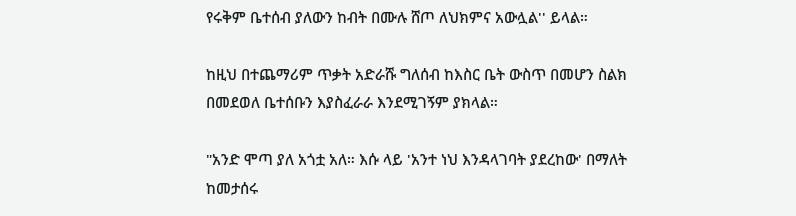የሩቅም ቤተሰብ ያለውን ከብት በሙሉ ሸጦ ለህክምና አውሏል'' ይላል።

ከዚህ በተጨማሪም ጥቃት አድራሹ ግለሰብ ከእስር ቤት ውስጥ በመሆን ስልክ በመደወለ ቤተሰቡን እያስፈራራ እንደሚገኝም ያክላል።

"አንድ ሞጣ ያለ አጎቷ አለ። እሱ ላይ 'አንተ ነህ እንዳላገባት ያደረከው' በማለት ከመታሰሩ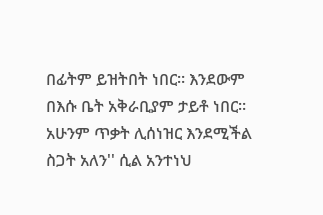በፊትም ይዝትበት ነበር። እንደውም በእሱ ቤት አቅራቢያም ታይቶ ነበር። አሁንም ጥቃት ሊሰነዝር እንደሚችል ስጋት አለን'' ሲል አንተነህ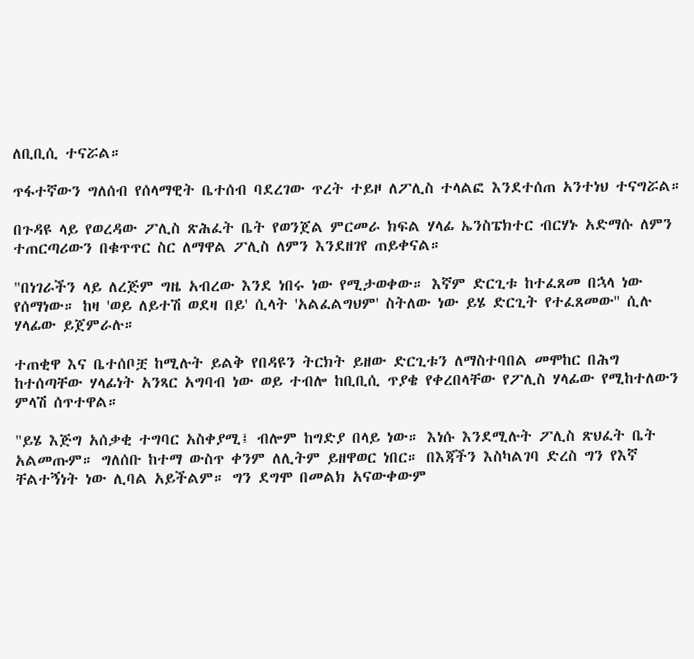ለቢቢሲ ተናሯል።

ጥፋተኛውን ግለሰብ የሰላማዊት ቤተሰብ ባደረገው ጥረት ተይዞ ለፖሊስ ተላልፎ እንደተሰጠ አንተነህ ተናግሯል።

በጉዳዩ ላይ የወረዳው ፖሊስ ጽሕፈት ቤት የወንጀል ምርመራ ክፍል ሃላፊ ኤንስፔክተር ብርሃኑ አድማሱ ለምን ተጠርጣሪውን በቁጥጥር ስር ለማዋል ፖሊስ ለምን እንደዘገየ ጠይቀናል።

"በነገራችን ላይ ለረጅም ግዜ አብረው እንደ ነበሩ ነው የሚታወቀው። እኛም ድርጊቱ ከተፈጸመ በኋላ ነው የሰማነው። ከዛ 'ወይ ለይተሽ ወደዛ በይ' ሲላት 'አልፈልግህም' ስትለው ነው ይሄ ድርጊት የተፈጸመው'' ሲሉ ሃላፊው ይጀምራሉ።

ተጠቂዋ እና ቤተሰቦቿ ከሚሉት ይልቅ የበዳዩን ትርክት ይዘው ድርጊቱን ለማስተባበል መሞከር በሕግ ከተሰጣቸው ሃላፊነት አንጻር አግባብ ነው ወይ ተብሎ ከቢቢሲ ጥያቄ የቀረበላቸው የፖሊስ ሃላፊው የሚከተለውን ምላሽ ሰጥተዋል።

"ይሄ እጅግ አሰቃቂ ተግባር አስቀያሚ፤ ብሎም ከግድያ በላይ ነው። እነሱ እንደሚሉት ፖሊስ ጽህፈት ቤት አልመጡም። ግለሰቡ ከተማ ውስጥ ቀንም ለሊትም ይዘዋወር ነበር። በእጃችን እስካልገባ ድረስ ግን የእኛ ቸልተኝነት ነው ሊባል አይችልም። ግን ደግሞ በመልክ አናውቀውም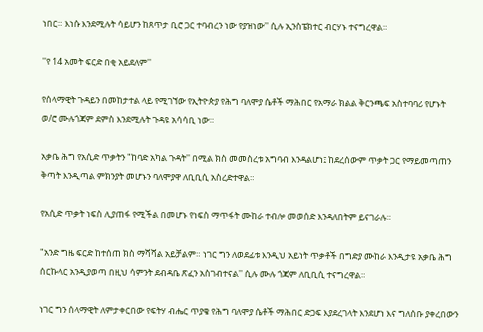ነበር። እነሱ እንደሚሉት ሳይሆን ከጸጥታ ቢሮ ጋር ተባብረን ነው የያዝነው'' ሲሉ ኢንስፔክተር ብርሃኑ ተናግረዋል።

''የ 14 አመት ፍርድ በቂ አይደለም''

የሰላማዊት ጉዳይን በመከታተል ላይ የሚገኘው የኢትዮጵያ የሕግ ባለሞያ ሴቶች ማሕበር የአማራ ክልል ቅርንጫፍ አስተባባሪ የሆኑት ወ/ሮ ሙሉጎጃም ደምስ እንደሚሉት ጉዳዩ አሳሳቢ ነው።

አቃቤ ሕግ የአሲድ ጥቃትን "ከባድ አካል ጉዳት'' በሚል ክስ መመስረቱ አግባብ እንዳልሆነ፤ ከደረሰውም ጥቃት ጋር የማይመጣጠን ቅጣት እንዲጣል ምክንያት መሆኑን ባለሞያዋ ለቢቢሲ አስረድተዋል።

የአሲድ ጥቃት ነፍስ ሊያጠፋ የሚችል በመሆኑ የነፍስ ማጥፋት ሙከራ ተብሎ መወሰድ እንዳለበትም ይናገራሉ።

"አንድ ግዜ ፍርድ ከተሰጠ ክስ ማሻሻል አይቻልም። ነገር ግን ለወደፊቱ እንዲህ አይነት ጥቃቶች በግድያ ሙከራ እንዲታዩ አቃቤ ሕግ ሰርኩላር አንዲያወጣ በዚህ ሳምንት ደብዳቤ ጽፈን አስገብተናል'' ሲሉ ሙሉ ጎጃም ለቢቢሲ ተናግረዋል።

ነገር ግን ሰላማዊት ለምታቀርበው የፍትሃ ብሔር ጥያቄ የሕግ ባለሞያ ሴቶች ማሕበር ድጋፍ እያደረገላት እንደሆነ እና ግለሰቡ ያቀረበውን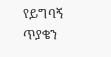የይግባኝ ጥያቄን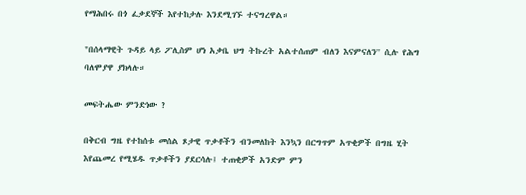የማሕበሩ በጎ ፈቃደኞች እየተከታሉ እንደሚገኙ ተናግረዋል።

"በሰላማዊት ጉዳይ ላይ ፖሊስም ሆነ አቃቤ ህግ ትኩረት አልተሰጠም ብለን እናምናለን'' ሲሉ የሕግ ባለሞያዋ ያክላሉ።

መፍትሔው ምንድነው ?

በቅርብ ግዜ የተከሰቱ መሰል ጾታዊ ጥቃቶችን ብንመለከት እንኳን በርግጥም አጥቂዎች በግዜ ሂት እየጨመረ የሚሄዱ ጥቃቶችን ያደርሳሉ፤ ተጠቂዎች አንድም ምን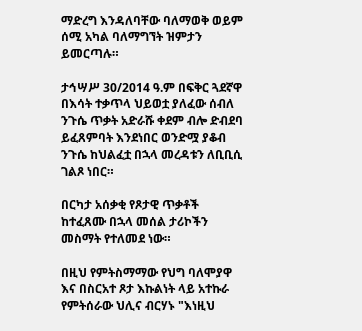ማድረግ እንዳለባቸው ባለማወቅ ወይም ሰሚ አካል ባለማግኘት ዝምታን ይመርጣሉ።

ታኅሣሥ 30/2014 ዓ.ም በፍቅር ጓደኛዋ በእሳት ተቃጥላ ህይወቷ ያለፈው ሰብለ ንጉሴ ጥቃት አድራሹ ቀደም ብሎ ድብደባ ይፈጸምባት እንደነበር ወንድሟ ያቆብ ንጉሴ ከህልፈቷ በኋላ መረዳቱን ለቢቢሲ ገልጾ ነበር።

በርካታ አሰቃቂ የጾታዊ ጥቃቶች ከተፈጸሙ በኋላ መሰል ታሪኮችን መስማት የተለመደ ነው።

በዚህ የምትስማማው የህግ ባለሞያዋ እና በስርአተ ጾታ እኩልነት ላይ አተኩራ የምትሰራው ህሊና ብርሃኑ "እነዚህ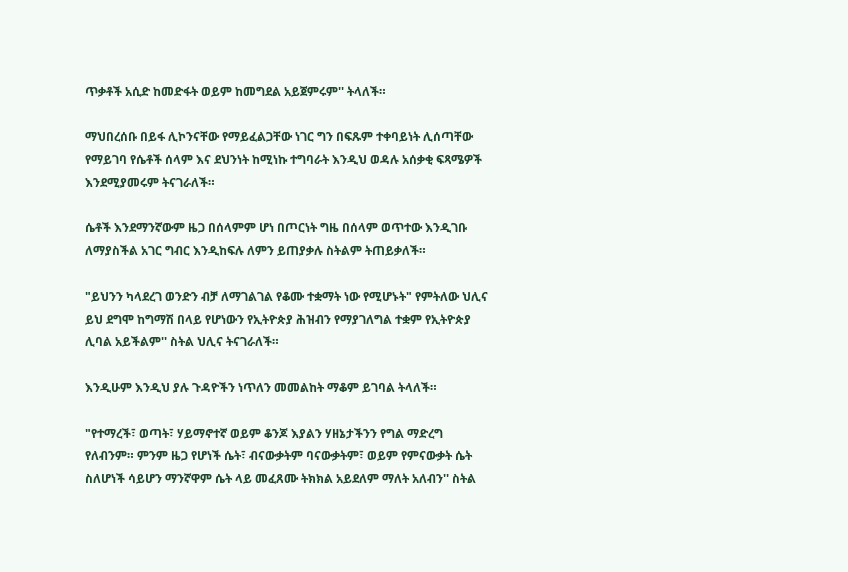ጥቃቶች አሲድ ከመድፋት ወይም ከመግደል አይጀምሩም'' ትላለች።

ማህበረሰቡ በይፋ ሊኮንናቸው የማይፈልጋቸው ነገር ግን በፍጹም ተቀባይነት ሊሰጣቸው የማይገባ የሴቶች ሰላም እና ደህንነት ከሚነኩ ተግባራት እንዲህ ወዳሉ አሰቃቂ ፍጻሜዎች እንደሚያመሩም ትናገራለች።

ሴቶች እንደማንኛውም ዜጋ በሰላምም ሆነ በጦርነት ግዜ በሰላም ወጥተው እንዲገቡ ለማያስችል አገር ግብር እንዲከፍሉ ለምን ይጠያቃሉ ስትልም ትጠይቃለች።

"ይህንን ካላደረገ ወንድን ብቻ ለማገልገል የቆሙ ተቋማት ነው የሚሆኑት" የምትለው ህሊና ይህ ደግሞ ከግማሽ በላይ የሆነውን የኢትዮጵያ ሕዝብን የማያገለግል ተቋም የኢትዮጵያ ሊባል አይችልም'' ስትል ህሊና ትናገራለች።

እንዲሁም እንዲህ ያሉ ጉዳዮችን ነጥለን መመልከት ማቆም ይገባል ትላለች።

"የተማረች፣ ወጣት፣ ሃይማኖተኛ ወይም ቆንጆ እያልን ሃዘኔታችንን የግል ማድረግ የለብንም። ምንም ዜጋ የሆነች ሴት፣ ብናውቃትም ባናውቃትም፣ ወይም የምናውቃት ሴት ስለሆነች ሳይሆን ማንኛዋም ሴት ላይ መፈጸሙ ትክክል አይደለም ማለት አለብን'' ስትል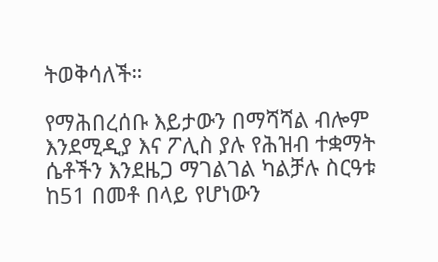ትወቅሳለች።

የማሕበረሰቡ እይታውን በማሻሻል ብሎም እንደሚዲያ እና ፖሊስ ያሉ የሕዝብ ተቋማት ሴቶችን እንደዜጋ ማገልገል ካልቻሉ ስርዓቱ ከ51 በመቶ በላይ የሆነውን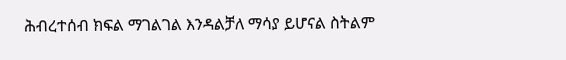ሕብረተሰብ ክፍል ማገልገል እንዳልቻለ ማሳያ ይሆናል ስትልም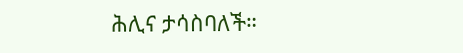ሕሊና ታሳስባለች።